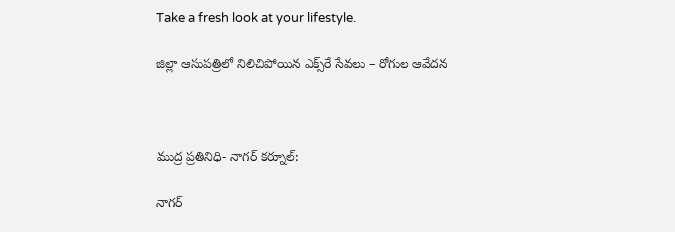Take a fresh look at your lifestyle.

జిల్లా ఆసుపత్రిలో నిలిచిపోయిన ఎక్స్‌రే సేవలు – రోగుల ఆవేదన



ముద్ర ప్రతినిధి- నాగర్ కర్నూల్:

నాగర్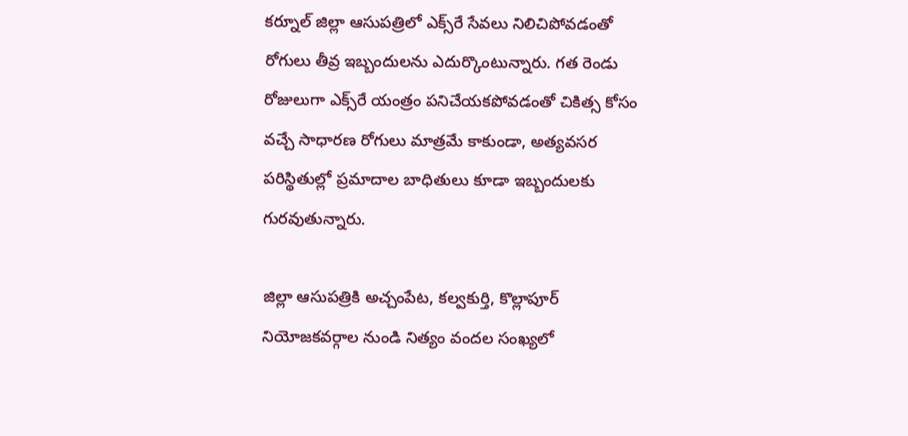కర్నూల్ జిల్లా ఆసుపత్రిలో ఎక్స్‌రే సేవలు నిలిచిపోవడంతో రోగులు తీవ్ర ఇబ్బందులను ఎదుర్కొంటున్నారు. గత రెండు రోజులుగా ఎక్స్‌రే యంత్రం పనిచేయకపోవడంతో చికిత్స కోసం వచ్చే సాధారణ రోగులు మాత్రమే కాకుండా, అత్యవసర పరిస్థితుల్లో ప్రమాదాల బాధితులు కూడా ఇబ్బందులకు గురవుతున్నారు.

జిల్లా ఆసుపత్రికి అచ్చంపేట, కల్వకుర్తి, కొల్లాపూర్ నియోజకవర్గాల నుండి నిత్యం వందల సంఖ్యలో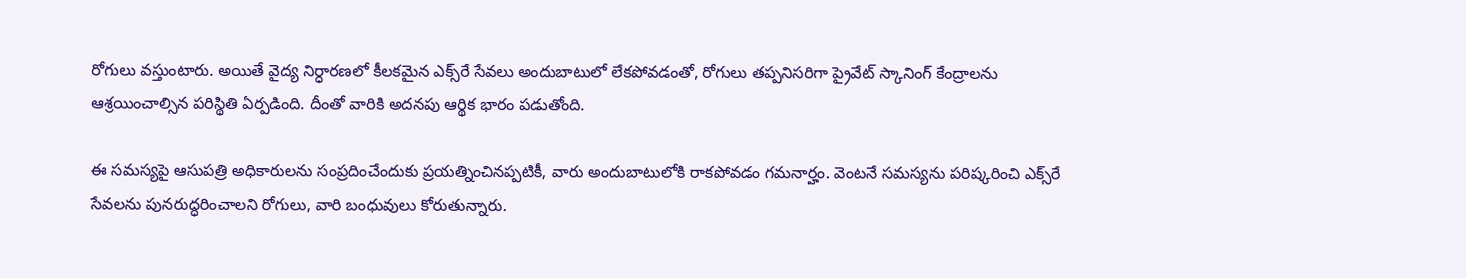రోగులు వస్తుంటారు. అయితే వైద్య నిర్ధారణలో కీలకమైన ఎక్స్‌రే సేవలు అందుబాటులో లేకపోవడంతో, రోగులు తప్పనిసరిగా ప్రైవేట్ స్కానింగ్ కేంద్రాలను ఆశ్రయించాల్సిన పరిస్థితి ఏర్పడింది. దీంతో వారికి అదనపు ఆర్థిక భారం పడుతోంది.

ఈ సమస్యపై ఆసుపత్రి అధికారులను సంప్రదించేందుకు ప్రయత్నించినప్పటికీ, వారు అందుబాటులోకి రాకపోవడం గమనార్హం. వెంటనే సమస్యను పరిష్కరించి ఎక్స్‌రే సేవలను పునరుద్ధరించాలని రోగులు, వారి బంధువులు కోరుతున్నారు.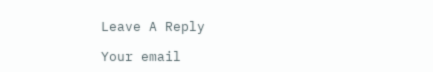Leave A Reply

Your email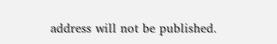address will not be published.